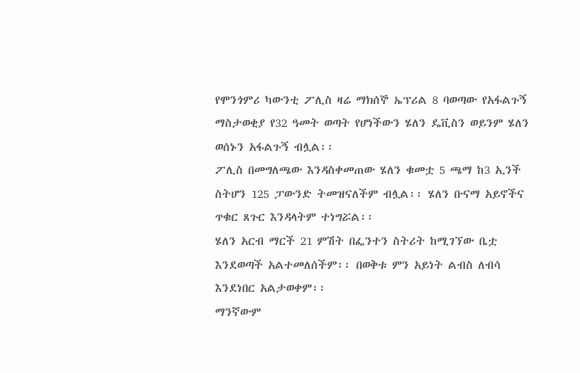የሞንጎምሪ ካውንቲ ፖሊስ ዛሬ ማክሰኞ ኤፕሪል 8 ባወጣው የአፋልጉኝ ማስታወቂያ የ32 ዓመት ወጣት የሆነችውን ሄለን ዴቪስን ወይንም ሄለን ወሰኑን አፋልጉኝ ብሏል፡፡
ፖሊስ በመግለጫው እንዳስቀመጠው ሄለን ቁመቷ 5 ጫማ ከ3 ኢንች ስትሆን 125 ፓውንድ ትመዝናለችም ብሏል፡፡ ሄለን ቡናማ አይኖችና ጥቁር ጸጉር እንዳላትም ተነግሯል፡፡
ሄለን አርብ ማርች 21 ምሽት በፌንተን ስትሪት ከሚገኘው ቤቷ እንደወጣች አልተመለሰችም፡፡ በወቅቱ ምን አይነት ልብስ ለብሳ እንደነበር አልታወቀም፡፡
ማንኛውም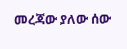መረጃው ያለው ሰው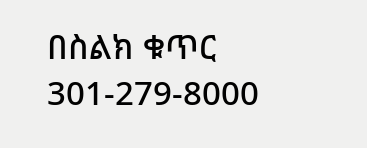በስልክ ቁጥር 301-279-8000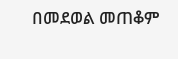በመደወል መጠቆም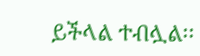ይችላል ተብሏል፡፡